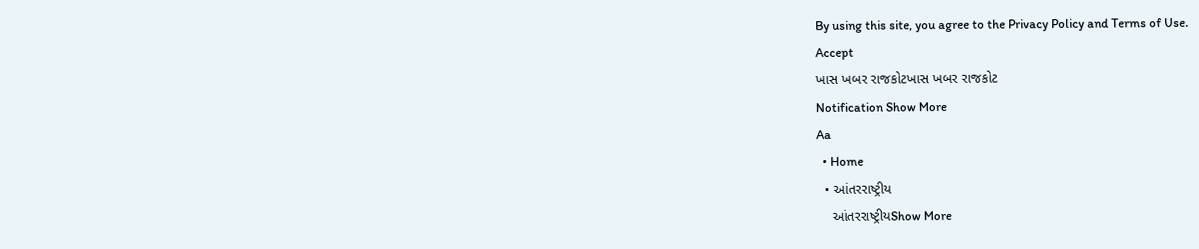By using this site, you agree to the Privacy Policy and Terms of Use.
Accept
ખાસ ખબર રાજકોટખાસ ખબર રાજકોટ
Notification Show More
Aa
  • Home
  • આંતરરાષ્ટ્રીય
    આંતરરાષ્ટ્રીયShow More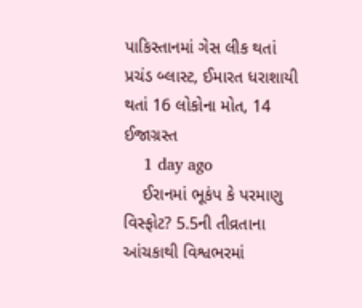પાકિસ્તાનમાં ગેસ લીક થતાં પ્રચંડ બ્લાસ્ટ, ઈમારત ધરાશાયી થતાં 16 લોકોના મોત, 14 ઈજાગ્રસ્ત
    1 day ago
    ઈરાનમાં ભૂકંપ કે પરમાણુ વિસ્ફોટ? 5.5ની તીવ્રતાના આંચકાથી વિશ્વભરમાં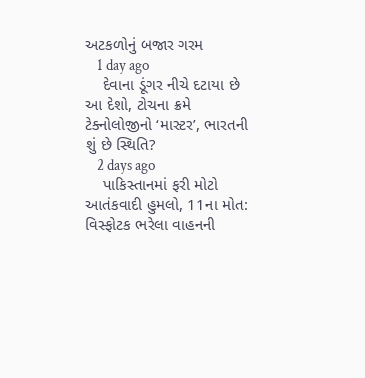અટકળોનું બજાર ગરમ
    1 day ago
    દેવાના ડૂંગર નીચે દટાયા છે આ દેશો, ટોચના ક્રમે ટેક્નોલોજીનો ‘માસ્ટર’, ભારતની શું છે સ્થિતિ?
    2 days ago
    પાકિસ્તાનમાં ફરી મોટો આતંકવાદી હુમલો, 11ના મોત: વિસ્ફોટક ભરેલા વાહનની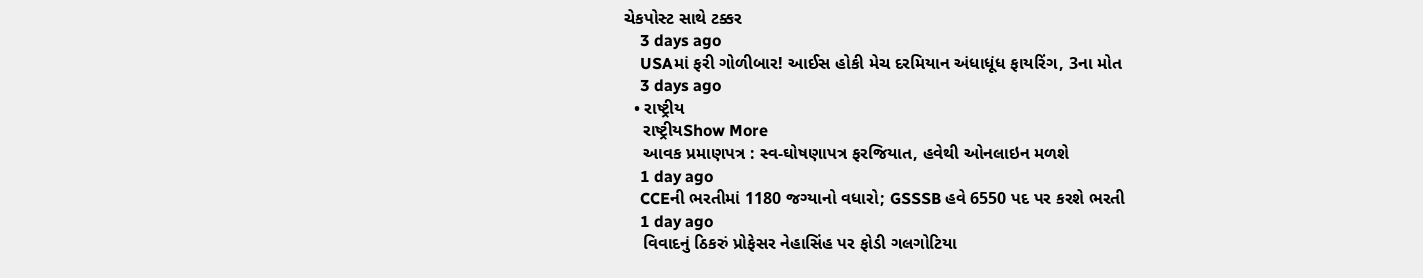ચેકપોસ્ટ સાથે ટક્કર
    3 days ago
    USAમાં ફરી ગોળીબાર! આઈસ હોકી મેચ દરમિયાન અંધાધૂંધ ફાયરિંગ, 3ના મોત
    3 days ago
  • રાષ્ટ્રીય
    રાષ્ટ્રીયShow More
    આવક પ્રમાણપત્ર : સ્વ-ઘોષણાપત્ર ફરજિયાત, હવેથી ઓનલાઇન મળશે
    1 day ago
    CCEની ભરતીમાં 1180 જગ્યાનો વધારો; GSSSB હવે 6550 પદ પર કરશે ભરતી
    1 day ago
    વિવાદનું ઠિકરું પ્રોફેસર નેહાસિંહ પર ફોડી ગલગોટિયા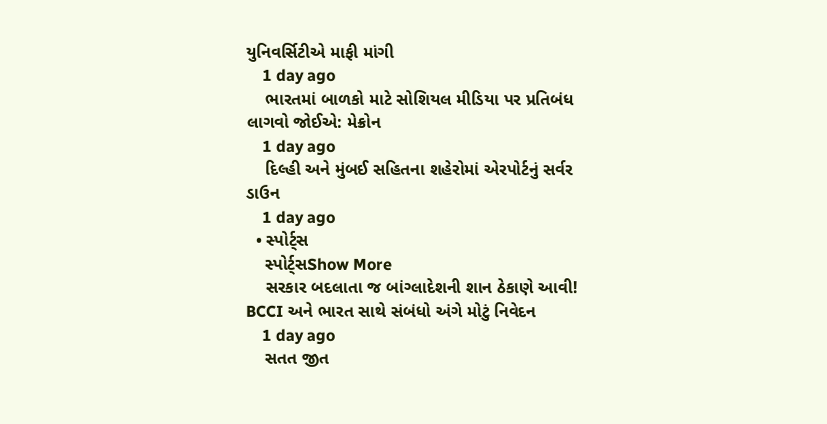યુનિવર્સિટીએ માફી માંગી
    1 day ago
    ભારતમાં બાળકો માટે સોશિયલ મીડિયા પર પ્રતિબંધ લાગવો જોઈએ: મેક્રોન
    1 day ago
    દિલ્હી અને મુંબઈ સહિતના શહેરોમાં એરપોર્ટનું સર્વર ડાઉન
    1 day ago
  • સ્પોર્ટ્સ
    સ્પોર્ટ્સShow More
    સરકાર બદલાતા જ બાંગ્લાદેશની શાન ઠેકાણે આવી! BCCI અને ભારત સાથે સંબંધો અંગે મોટું નિવેદન
    1 day ago
    સતત જીત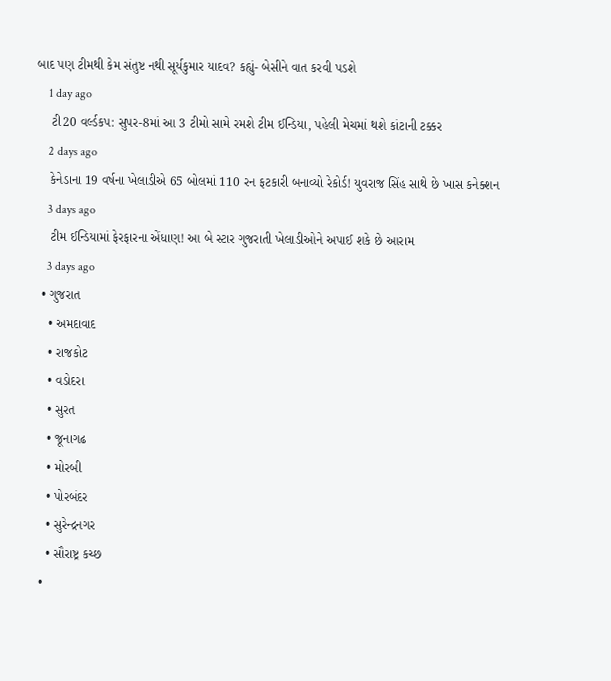બાદ પણ ટીમથી કેમ સંતુષ્ટ નથી સૂર્યકુમાર યાદવ? કહ્યું- બેસીને વાત કરવી પડશે
    1 day ago
    ટી20 વર્લ્ડકપ: સુપર-8માં આ 3 ટીમો સામે રમશે ટીમ ઈન્ડિયા, પહેલી મેચમાં થશે કાંટાની ટક્કર
    2 days ago
    કેનેડાના 19 વર્ષના ખેલાડીએ 65 બોલમાં 110 રન ફટકારી બનાવ્યો રેકોર્ડ! યુવરાજ સિંહ સાથે છે ખાસ કનેક્શન
    3 days ago
    ટીમ ઈન્ડિયામાં ફેરફારના એંધાણ! આ બે સ્ટાર ગુજરાતી ખેલાડીઓને અપાઈ શકે છે આરામ
    3 days ago
  • ગુજરાત
    • અમદાવાદ
    • રાજકોટ
    • વડોદરા
    • સુરત
    • જૂનાગઢ
    • મોરબી
    • પોરબંદર
    • સુરેન્દ્રનગર
    • સૌરાષ્ટ્ર કચ્છ
  •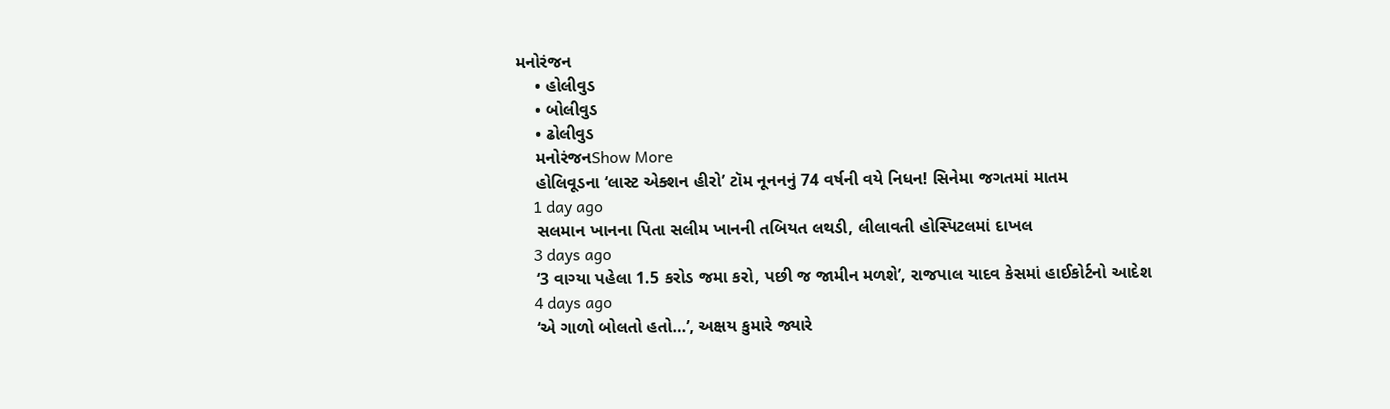મનોરંજન
    • હોલીવુડ
    • બોલીવુડ
    • ઢોલીવુડ
    મનોરંજનShow More
    હોલિવૂડના ‘લાસ્ટ એક્શન હીરો’ ટૉમ નૂનનનું 74 વર્ષની વયે નિધન! સિનેમા જગતમાં માતમ
    1 day ago
    સલમાન ખાનના પિતા સલીમ ખાનની તબિયત લથડી, લીલાવતી હોસ્પિટલમાં દાખલ
    3 days ago
    ‘3 વાગ્યા પહેલા 1.5 કરોડ જમા કરો, પછી જ જામીન મળશે’, રાજપાલ યાદવ કેસમાં હાઈકોર્ટનો આદેશ
    4 days ago
    ‘એ ગાળો બોલતો હતો…’, અક્ષય કુમારે જ્યારે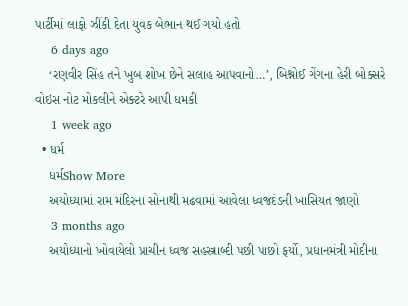પાર્ટીમાં લાફો ઝીંકી દેતા યુવક બેભાન થઈ ગયો હતો
    6 days ago
    ‘રણવીર સિંહ તને ખુબ શોખ છેને સલાહ આપવાનો…’, બિશ્નોઈ ગેંગના હેરી બોક્સરે વોઇસ નોટ મોકલીને એક્ટરે આપી ધમકી
    1 week ago
  • ધર્મ
    ધર્મShow More
    અયોધ્યામાં રામ મંદિરના સોનાથી મઢવામાં આવેલા ધ્વજદંડની ખાસિયત જાણો
    3 months ago
    અયોધ્યાનો ખોવાયેલો પ્રાચીન ધ્વજ સહસ્ત્રાબ્દી પછી પાછો ફર્યો, પ્રધાનમંત્રી મોદીના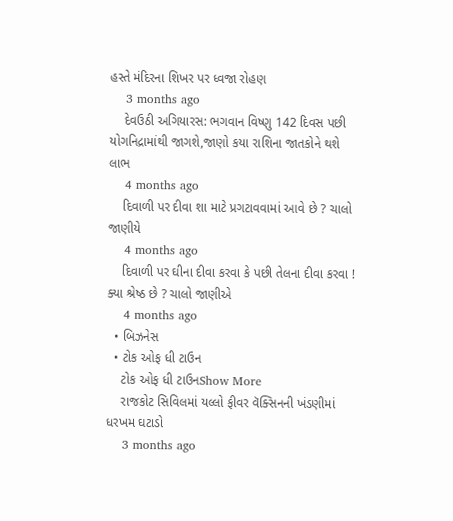હસ્તે મંદિરના શિખર પર ધ્વજા રોહણ
    3 months ago
    દેવઉઠી અગિયારસ: ભગવાન વિષ્ણુ 142 દિવસ પછી યોગનિદ્રામાંથી જાગશે,જાણો કયા રાશિના જાતકોને થશે લાભ
    4 months ago
    દિવાળી પર દીવા શા માટે પ્રગટાવવામાં આવે છે ? ચાલો જાણીયે
    4 months ago
    દિવાળી પર ઘીના દીવા કરવા કે પછી તેલના દીવા કરવા ! ક્યા શ્રેષ્ઠ છે ? ચાલો જાણીએ
    4 months ago
  • બિઝનેસ
  • ટોક ઓફ ધી ટાઉન
    ટોક ઓફ ધી ટાઉનShow More
    રાજકોટ સિવિલમાં યલ્લો ફીવર વૅક્સિનની ખંડણીમાં ધરખમ ઘટાડો
    3 months ago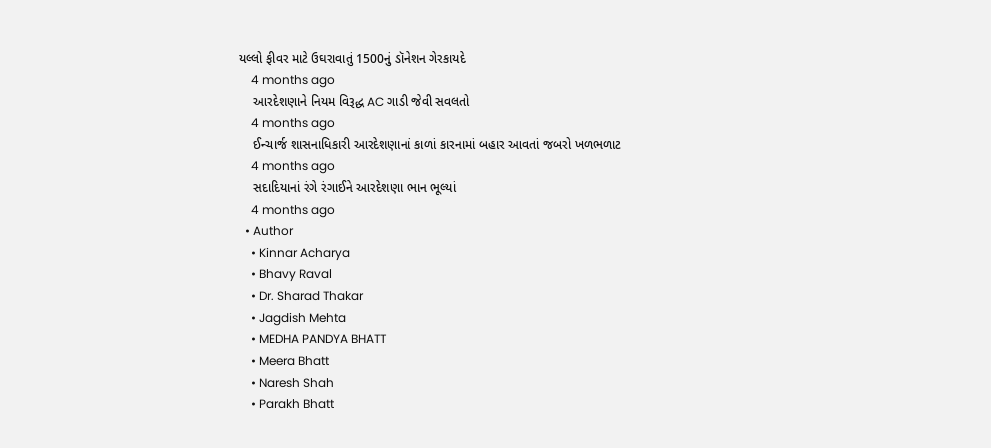યલ્લો ફીવર માટે ઉઘરાવાતું 1500નું ડૉનેશન ગેરકાયદે
    4 months ago
    આરદેશણાને નિયમ વિરૂદ્ધ AC ગાડી જેવી સવલતો
    4 months ago
    ઈન્ચાર્જ શાસનાધિકારી આરદેશણાનાં કાળાં કારનામાં બહાર આવતાં જબરો ખળભળાટ
    4 months ago
    સદાદિયાનાં રંગે રંગાઈને આરદેશણા ભાન ભૂલ્યાં
    4 months ago
  • Author
    • Kinnar Acharya
    • Bhavy Raval
    • Dr. Sharad Thakar
    • Jagdish Mehta
    • MEDHA PANDYA BHATT
    • Meera Bhatt
    • Naresh Shah
    • Parakh Bhatt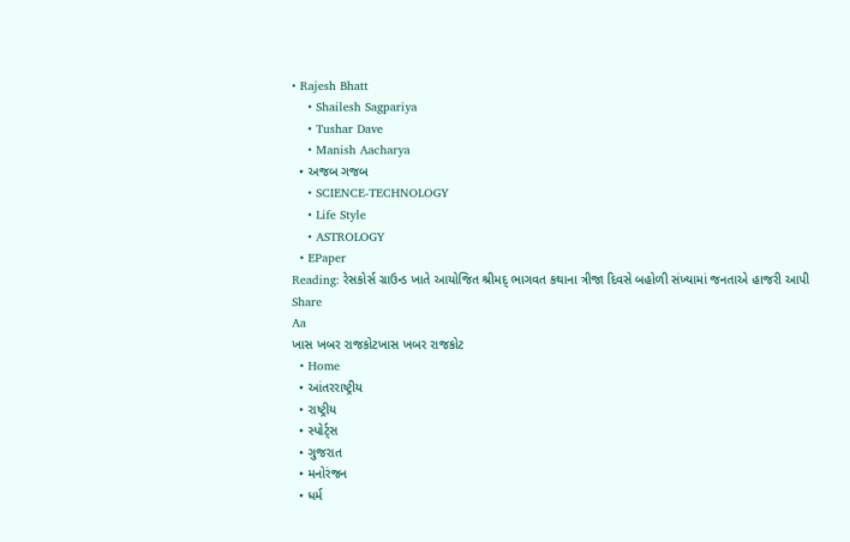• Rajesh Bhatt
    • Shailesh Sagpariya
    • Tushar Dave
    • Manish Aacharya
  • અજબ ગજબ
    • SCIENCE-TECHNOLOGY
    • Life Style
    • ASTROLOGY
  • EPaper
Reading: રેસકોર્સ ગ્રાઉન્ડ ખાતે આયોજિત શ્રીમદ્ ભાગવત કથાના ત્રીજા દિવસે બહોળી સંખ્યામાં જનતાએ હાજરી આપી
Share
Aa
ખાસ ખબર રાજકોટખાસ ખબર રાજકોટ
  • Home
  • આંતરરાષ્ટ્રીય
  • રાષ્ટ્રીય
  • સ્પોર્ટ્સ
  • ગુજરાત
  • મનોરંજન
  • ધર્મ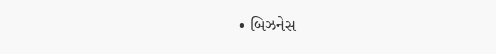• બિઝનેસ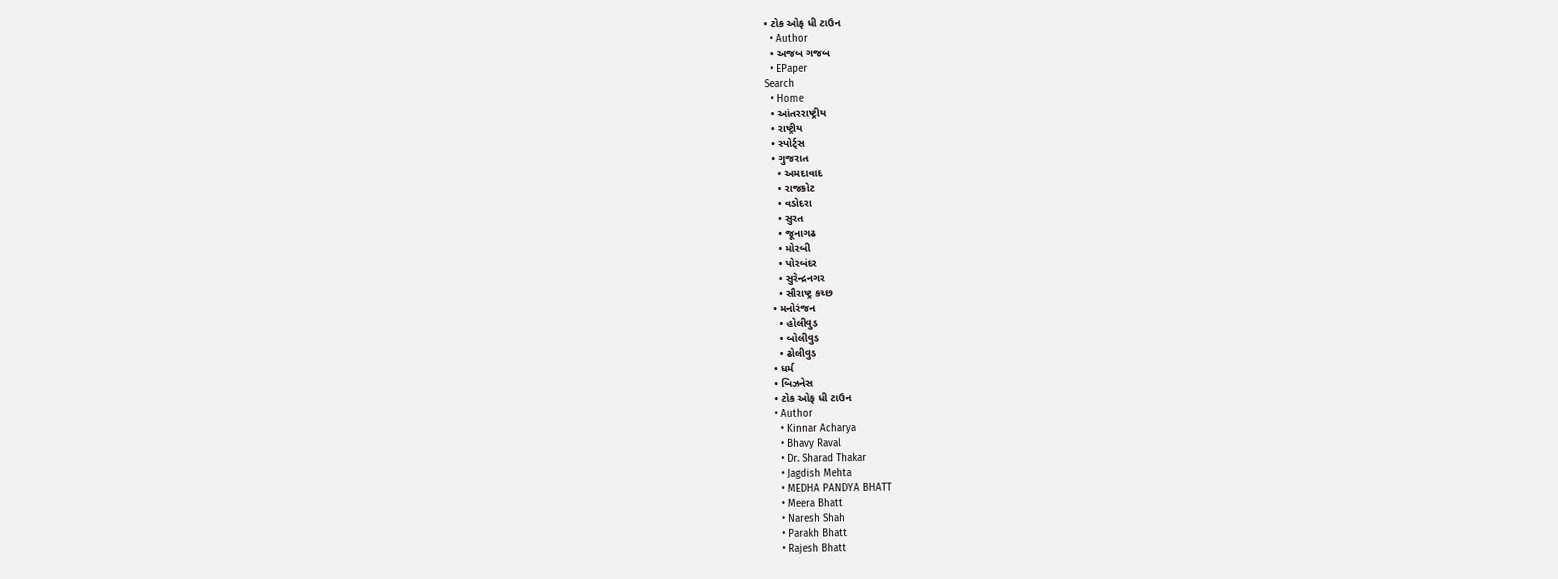• ટોક ઓફ ધી ટાઉન
  • Author
  • અજબ ગજબ
  • EPaper
Search
  • Home
  • આંતરરાષ્ટ્રીય
  • રાષ્ટ્રીય
  • સ્પોર્ટ્સ
  • ગુજરાત
    • અમદાવાદ
    • રાજકોટ
    • વડોદરા
    • સુરત
    • જૂનાગઢ
    • મોરબી
    • પોરબંદર
    • સુરેન્દ્રનગર
    • સૌરાષ્ટ્ર કચ્છ
  • મનોરંજન
    • હોલીવુડ
    • બોલીવુડ
    • ઢોલીવુડ
  • ધર્મ
  • બિઝનેસ
  • ટોક ઓફ ધી ટાઉન
  • Author
    • Kinnar Acharya
    • Bhavy Raval
    • Dr. Sharad Thakar
    • Jagdish Mehta
    • MEDHA PANDYA BHATT
    • Meera Bhatt
    • Naresh Shah
    • Parakh Bhatt
    • Rajesh Bhatt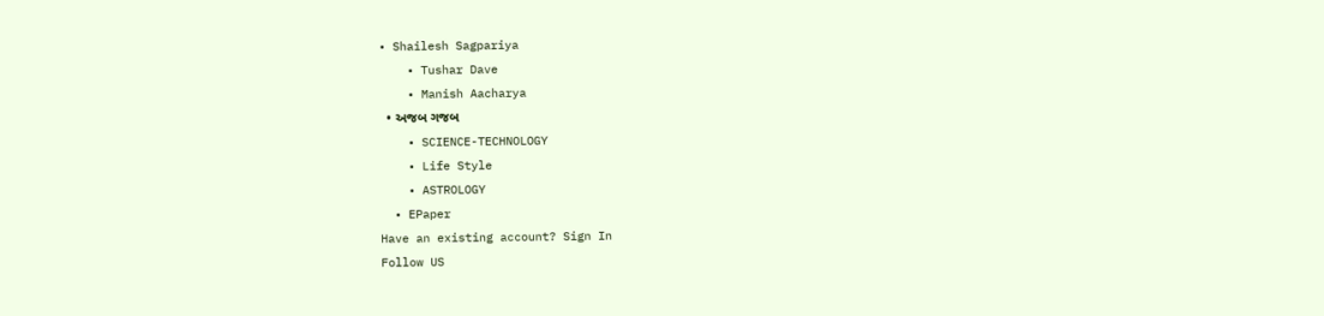• Shailesh Sagpariya
    • Tushar Dave
    • Manish Aacharya
  • અજબ ગજબ
    • SCIENCE-TECHNOLOGY
    • Life Style
    • ASTROLOGY
  • EPaper
Have an existing account? Sign In
Follow US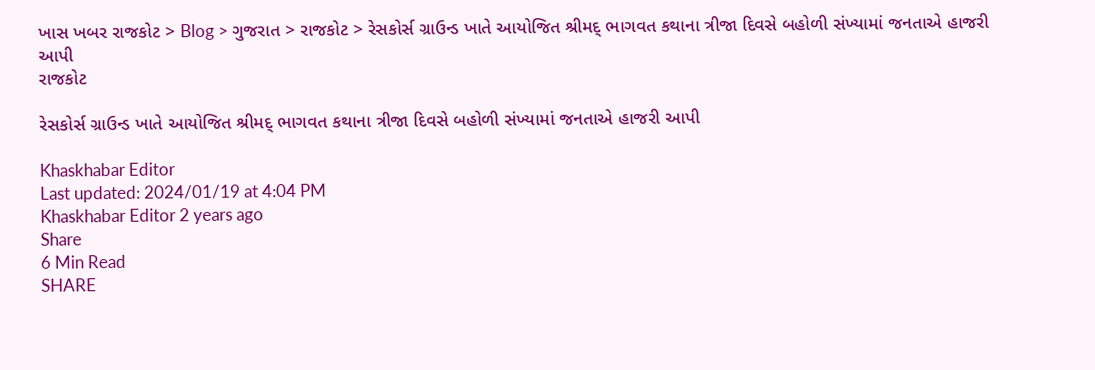ખાસ ખબર રાજકોટ > Blog > ગુજરાત > રાજકોટ > રેસકોર્સ ગ્રાઉન્ડ ખાતે આયોજિત શ્રીમદ્ ભાગવત કથાના ત્રીજા દિવસે બહોળી સંખ્યામાં જનતાએ હાજરી આપી
રાજકોટ

રેસકોર્સ ગ્રાઉન્ડ ખાતે આયોજિત શ્રીમદ્ ભાગવત કથાના ત્રીજા દિવસે બહોળી સંખ્યામાં જનતાએ હાજરી આપી

Khaskhabar Editor
Last updated: 2024/01/19 at 4:04 PM
Khaskhabar Editor 2 years ago
Share
6 Min Read
SHARE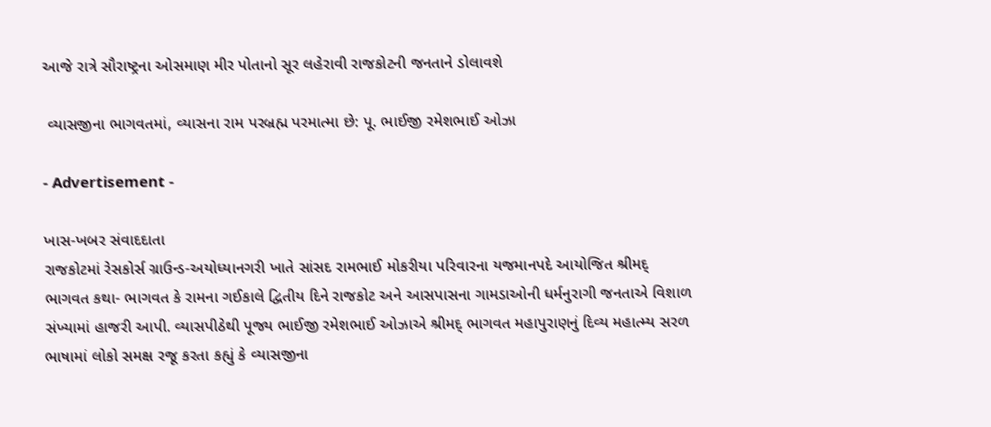આજે રાત્રે સૌરાષ્ટ્રના ઓસમાણ મીર પોતાનો સૂર લહેરાવી રાજકોટની જનતાને ડોલાવશે

 વ્યાસજીના ભાગવતમાં, વ્યાસના રામ પરબ્રહ્મ પરમાત્મા છે: પૂ. ભાઈજી રમેશભાઈ ઓઝા

- Advertisement -

ખાસ-ખબર સંવાદદાતા
રાજકોટમાં રેસકોર્સ ગ્રાઉન્ડ-અયોધ્યાનગરી ખાતે સાંસદ રામભાઈ મોકરીયા પરિવારના યજમાનપદે આયોજિત શ્રીમદ્ ભાગવત કથા- ભાગવત કે રામના ગઈકાલે દ્વિતીય દિને રાજકોટ અને આસપાસના ગામડાઓની ધર્મનુરાગી જનતાએ વિશાળ સંખ્યામાં હાજરી આપી. વ્યાસપીઠેથી પૂજ્ય ભાઈજી રમેશભાઈ ઓઝાએ શ્રીમદ્ ભાગવત મહાપુરાણનું દિવ્ય મહાત્મ્ય સરળ ભાષામાં લોકો સમક્ષ રજૂ કરતા કહ્યું કે વ્યાસજીના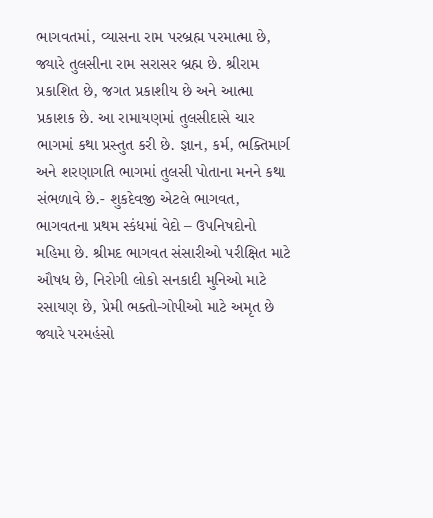ભાગવતમાં, વ્યાસના રામ પરબ્રહ્મ પરમાત્મા છે, જ્યારે તુલસીના રામ સરાસર બ્રહ્મ છે. શ્રીરામ પ્રકાશિત છે, જગત પ્રકાશીય છે અને આત્મા પ્રકાશક છે. આ રામાયણમાં તુલસીદાસે ચાર ભાગમાં કથા પ્રસ્તુત કરી છે. જ્ઞાન, કર્મ, ભક્તિમાર્ગ અને શરણાગતિ ભાગમાં તુલસી પોતાના મનને કથા સંભળાવે છે.- શુકદેવજી એટલે ભાગવત, ભાગવતના પ્રથમ સ્કંધમાં વેદો – ઉપનિષદોનો મહિમા છે. શ્રીમદ ભાગવત સંસારીઓ પરીક્ષિત માટે ઔષધ છે, નિરોગી લોકો સનકાદી મુનિઓ માટે રસાયણ છે, પ્રેમી ભક્તો-ગોપીઓ માટે અમૃત છે જ્યારે પરમહંસો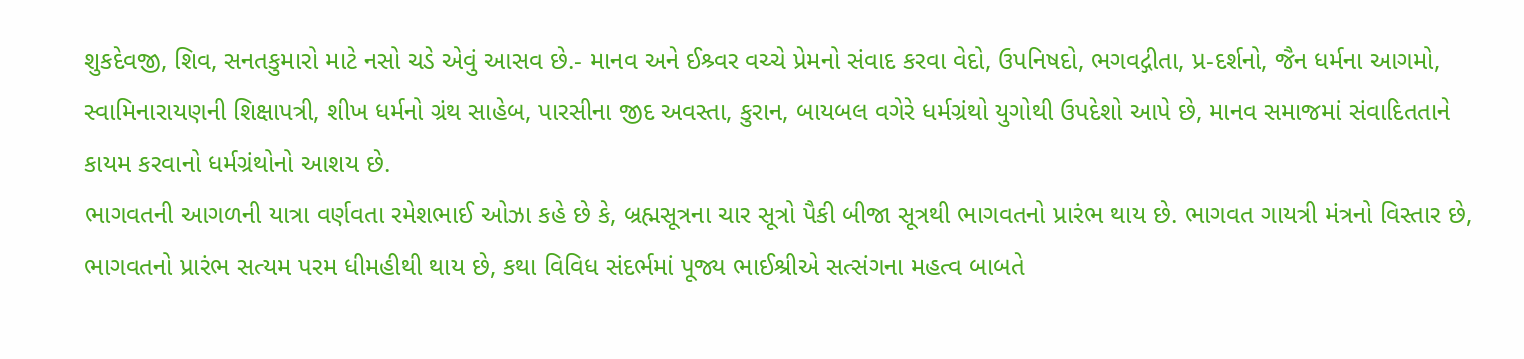શુકદેવજી, શિવ, સનતકુમારો માટે નસો ચડે એવું આસવ છે.- માનવ અને ઈશ્ર્વર વચ્ચે પ્રેમનો સંવાદ કરવા વેદો, ઉપનિષદો, ભગવદ્ગીતા, પ્ર-દર્શનો, જૈન ધર્મના આગમો, સ્વામિનારાયણની શિક્ષાપત્રી, શીખ ધર્મનો ગ્રંથ સાહેબ, પારસીના જીદ અવસ્તા, કુરાન, બાયબલ વગેરે ધર્મગ્રંથો યુગોથી ઉપદેશો આપે છે, માનવ સમાજમાં સંવાદિતતાને કાયમ કરવાનો ધર્મગ્રંથોનો આશય છે.
ભાગવતની આગળની યાત્રા વર્ણવતા રમેશભાઈ ઓઝા કહે છે કે, બ્રહ્મસૂત્રના ચાર સૂત્રો પૈકી બીજા સૂત્રથી ભાગવતનો પ્રારંભ થાય છે. ભાગવત ગાયત્રી મંત્રનો વિસ્તાર છે, ભાગવતનો પ્રારંભ સત્યમ પરમ ધીમહીથી થાય છે, કથા વિવિધ સંદર્ભમાં પૂજ્ય ભાઈશ્રીએ સત્સંગના મહત્વ બાબતે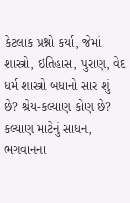કેટલાક પ્રશ્નો કર્યા, જેમાં શાસ્ત્રો, ઇતિહાસ, પુરાણ, વેદ ધર્મ શાસ્ત્રો બધાનો સાર શું છે? શ્રેય-કલ્યાણ કોણ છે? કલ્યાણ માટેનું સાધન, ભગવાનના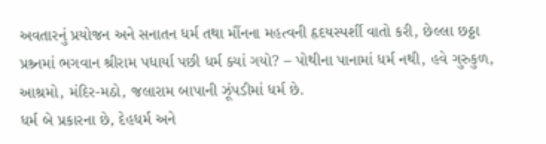અવતારનું પ્રયોજન અને સનાતન ધર્મ તથા મૌંનના મહત્વની હૃદયસ્પર્શી વાતો કરી, છેલ્લા છઠ્ઠા પ્રશ્ર્નમાં ભગવાન શ્રીરામ પધાર્યા પછી ધર્મ ક્યાં ગયો? – પોથીના પાનામાં ધર્મ નથી, હવે ગુરુકુળ, આશ્રમો, મંદિર-મઠો, જલારામ બાપાની ઝૂંપડીમાં ધર્મ છે.
ધર્મ બે પ્રકારના છે, દેહધર્મ અને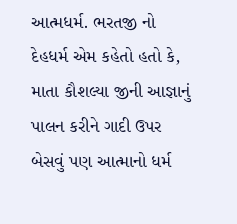આત્મધર્મ. ભરતજી નો દેહધર્મ એમ કહેતો હતો કે, માતા કૌશલ્યા જીની આજ્ઞાનું પાલન કરીને ગાદી ઉપર બેસવું પણ આત્માનો ધર્મ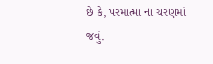છે કે, પરમાત્મા ના ચરણમાં જવું.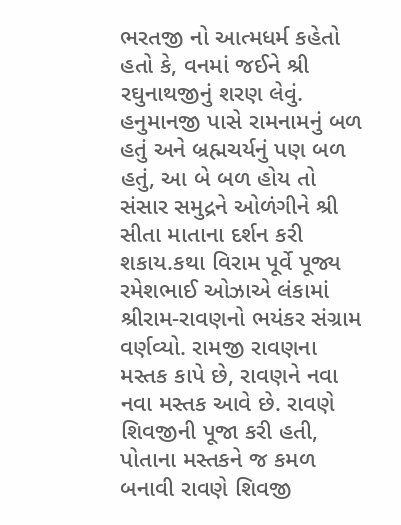ભરતજી નો આત્મધર્મ કહેતો હતો કે, વનમાં જઈને શ્રી રઘુનાથજીનું શરણ લેવું. હનુમાનજી પાસે રામનામનું બળ હતું અને બ્રહ્મચર્યનું પણ બળ હતું, આ બે બળ હોય તો સંસાર સમુદ્રને ઓળંગીને શ્રી સીતા માતાના દર્શન કરી શકાય.કથા વિરામ પૂર્વે પૂજ્ય રમેશભાઈ ઓઝાએ લંકામાં શ્રીરામ-રાવણનો ભયંકર સંગ્રામ વર્ણવ્યો. રામજી રાવણના મસ્તક કાપે છે, રાવણને નવા નવા મસ્તક આવે છે. રાવણે શિવજીની પૂજા કરી હતી, પોતાના મસ્તકને જ કમળ બનાવી રાવણે શિવજી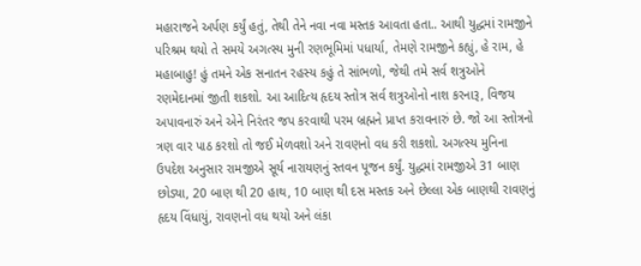મહારાજને અર્પણ કર્યું હતું, તેથી તેને નવા નવા મસ્તક આવતા હતા.. આથી યુદ્ધમાં રામજીને પરિશ્રમ થયો તે સમયે અગત્સ્ય મુની રણભૂમિમાં પધાર્યા, તેમણે રામજીને કહ્યું, હે રામ, હે મહાબાહુ! હું તમને એક સનાતન રહસ્ય કહું તે સાંભળો, જેથી તમે સર્વ શત્રુઓને રણમેદાનમાં જીતી શકશો. આ આદિત્ય હૃદય સ્તોત્ર સર્વ શત્રુઓનો નાશ કરનારૂ, વિજય અપાવનારું અને એને નિરંતર જપ કરવાથી પરમ બ્રહ્મને પ્રાપ્ત કરાવનારું છે. જો આ સ્તોત્રનો ત્રણ વાર પાઠ કરશો તો જઈ મેળવશો અને રાવણનો વધ કરી શકશો. અગત્સ્ય મુનિના ઉપદેશ અનુસાર રામજીએ સૂર્ય નારાયણનું સ્તવન પૂજન કર્યું. યુદ્ધમાં રામજીએ 31 બાણ છોડ્યા, 20 બાણ થી 20 હાથ, 10 બાણ થી દસ મસ્તક અને છેલ્લા એક બાણથી રાવણનું હૃદય વિંધાયું, રાવણનો વધ થયો અને લંકા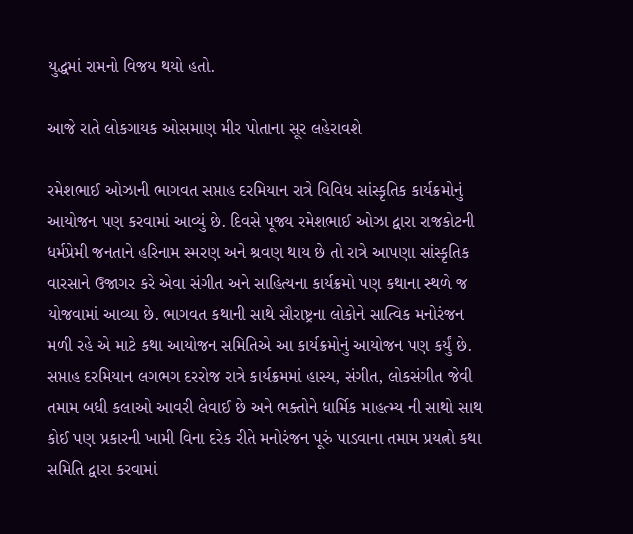યુદ્ધમાં રામનો વિજય થયો હતો.

આજે રાતે લોકગાયક ઓસમાણ મીર પોતાના સૂર લહેરાવશે

રમેશભાઈ ઓઝાની ભાગવત સપ્તાહ દરમિયાન રાત્રે વિવિધ સાંસ્કૃતિક કાર્યક્રમોનું આયોજન પણ કરવામાં આવ્યું છે. દિવસે પૂજ્ય રમેશભાઈ ઓઝા દ્વારા રાજકોટની ધર્મપ્રેમી જનતાને હરિનામ સ્મરણ અને શ્રવણ થાય છે તો રાત્રે આપણા સાંસ્કૃતિક વારસાને ઉજાગર કરે એવા સંગીત અને સાહિત્યના કાર્યક્રમો પણ કથાના સ્થળે જ યોજવામાં આવ્યા છે. ભાગવત કથાની સાથે સૌરાષ્ટ્રના લોકોને સાત્વિક મનોરંજન મળી રહે એ માટે કથા આયોજન સમિતિએ આ કાર્યક્રમોનું આયોજન પણ કર્યું છે. સપ્તાહ દરમિયાન લગભગ દરરોજ રાત્રે કાર્યક્રમમાં હાસ્ય, સંગીત, લોકસંગીત જેવી તમામ બધી કલાઓ આવરી લેવાઈ છે અને ભક્તોને ધાર્મિક માહત્મ્ય ની સાથો સાથ કોઈ પણ પ્રકારની ખામી વિના દરેક રીતે મનોરંજન પૂરું પાડવાના તમામ પ્રયત્નો કથા સમિતિ દ્વારા કરવામાં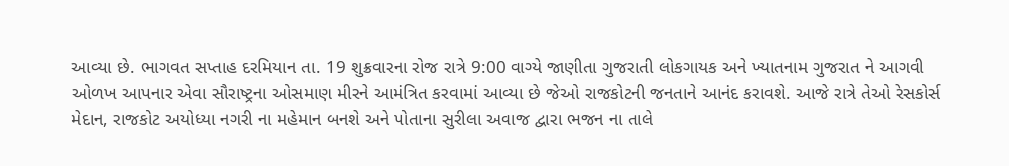આવ્યા છે. ભાગવત સપ્તાહ દરમિયાન તા. 19 શુક્રવારના રોજ રાત્રે 9:00 વાગ્યે જાણીતા ગુજરાતી લોકગાયક અને ખ્યાતનામ ગુજરાત ને આગવી ઓળખ આપનાર એવા સૌરાષ્ટ્રના ઓસમાણ મીરને આમંત્રિત કરવામાં આવ્યા છે જેઓ રાજકોટની જનતાને આનંદ કરાવશે. આજે રાત્રે તેઓ રેસકોર્સ મેદાન, રાજકોટ અયોધ્યા નગરી ના મહેમાન બનશે અને પોતાના સુરીલા અવાજ દ્વારા ભજન ના તાલે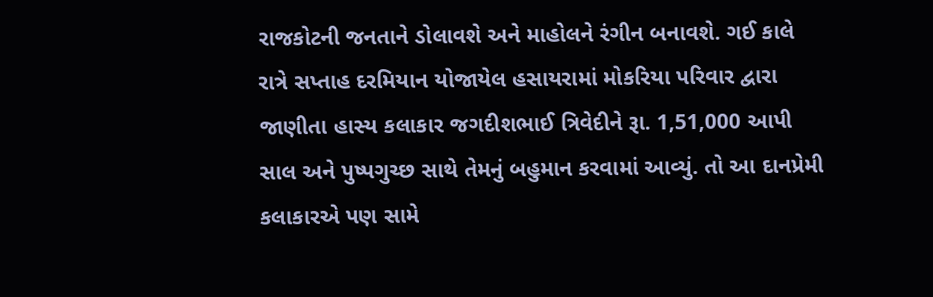રાજકોટની જનતાને ડોલાવશે અને માહોલને રંગીન બનાવશે. ગઈ કાલે રાત્રે સપ્તાહ દરમિયાન યોજાયેલ હસાયરામાં મોકરિયા પરિવાર દ્વારા જાણીતા હાસ્ય કલાકાર જગદીશભાઈ ત્રિવેદીને રૂા. 1,51,000 આપી સાલ અને પુષ્પગુચ્છ સાથે તેમનું બહુમાન કરવામાં આવ્યું. તો આ દાનપ્રેમી કલાકારએ પણ સામે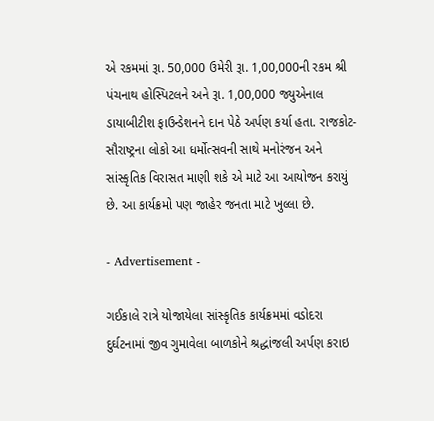એ રકમમાં રૂા. 50,000 ઉમેરી રૂા. 1,00,000ની રકમ શ્રી પંચનાથ હોસ્પિટલને અને રૂા. 1,00,000 જ્યુએનાલ ડાયાબીટીશ ફાઉન્ડેશનને દાન પેઠે અર્પણ કર્યા હતા. રાજકોટ-સૌરાષ્ટ્રના લોકો આ ધર્મોત્સવની સાથે મનોરંજન અને સાંસ્કૃતિક વિરાસત માણી શકે એ માટે આ આયોજન કરાયું છે. આ કાર્યક્રમો પણ જાહેર જનતા માટે ખુલ્લા છે.

- Advertisement -

ગઈકાલે રાત્રે યોજાયેલા સાંસ્કૃતિક કાર્યક્રમમાં વડોદરા દુર્ઘટનામાં જીવ ગુમાવેલા બાળકોને શ્રદ્ધાંજલી અર્પણ કરાઇ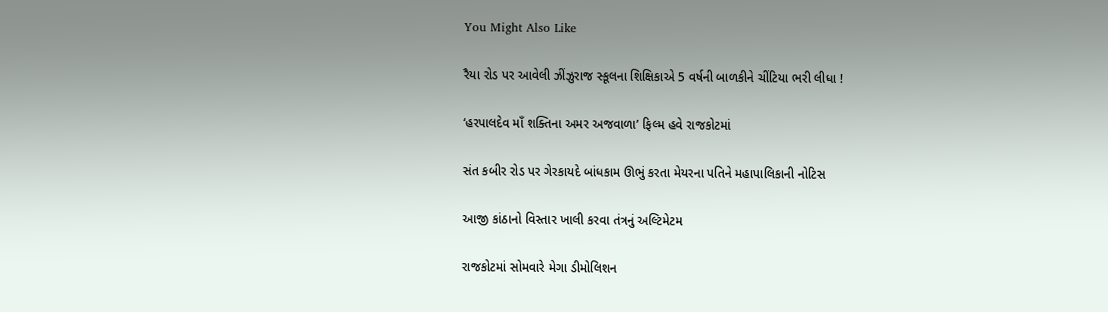You Might Also Like

રૈયા રોડ પર આવેલી ઝીંઝુરાજ સ્કૂલના શિક્ષિકાએ 5 વર્ષની બાળકીને ચીંટિયા ભરી લીધા !

‘હરપાલદેવ માઁ શક્તિના અમર અજવાળા’ ફિલ્મ હવે રાજકોટમાં

સંત કબીર રોડ પર ગેરકાયદે બાંધકામ ઊભું કરતા મેયરના પતિને મહાપાલિકાની નોટિસ

આજી કાંઠાનો વિસ્તાર ખાલી કરવા તંત્રનું અલ્ટિમેટમ

રાજકોટમાં સોમવારે મેગા ડીમોલિશન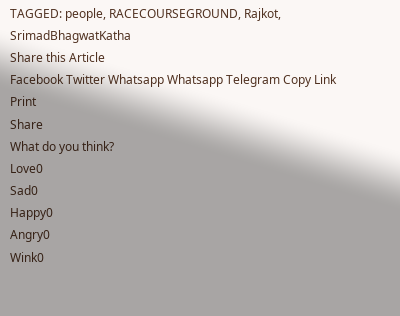TAGGED: people, RACECOURSEGROUND, Rajkot, SrimadBhagwatKatha
Share this Article
Facebook Twitter Whatsapp Whatsapp Telegram Copy Link Print
Share
What do you think?
Love0
Sad0
Happy0
Angry0
Wink0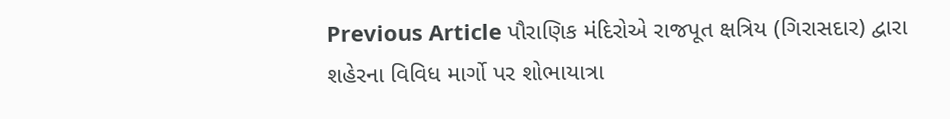Previous Article પૌરાણિક મંદિરોએ રાજપૂત ક્ષત્રિય (ગિરાસદાર) દ્વારા શહેરના વિવિધ માર્ગો પર શોભાયાત્રા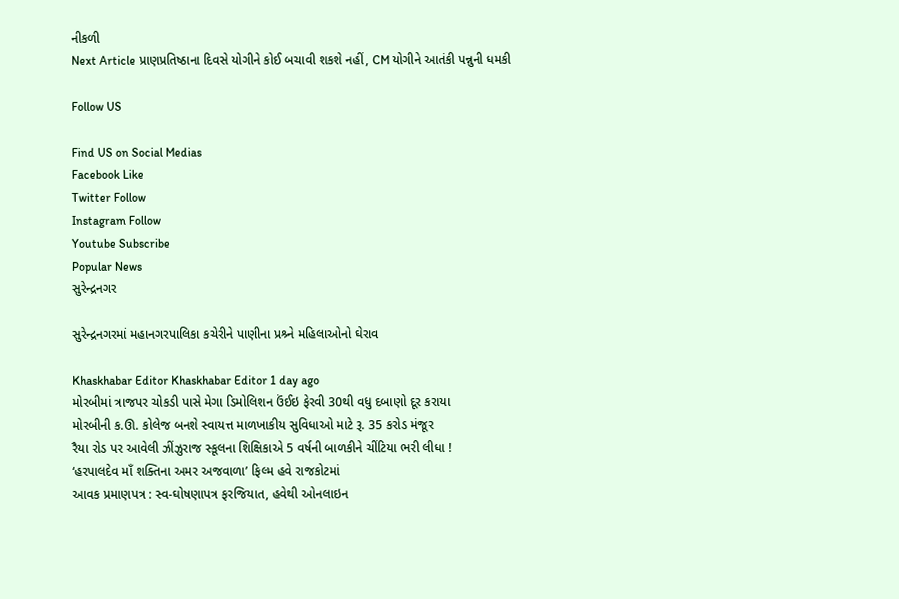નીકળી
Next Article પ્રાણપ્રતિષ્ઠાના દિવસે યોગીને કોઈ બચાવી શકશે નહીં, CM યોગીને આતંકી પન્નુની ધમકી

Follow US

Find US on Social Medias
Facebook Like
Twitter Follow
Instagram Follow
Youtube Subscribe
Popular News
સુરેન્દ્રનગર

સુરેન્દ્રનગરમાં મહાનગરપાલિકા કચેરીને પાણીના પ્રશ્ર્ને મહિલાઓનો ઘેરાવ

Khaskhabar Editor Khaskhabar Editor 1 day ago
મોરબીમાં ત્રાજપર ચોકડી પાસે મેગા ડિમોલિશન ઉંઈઇ ફેરવી 30થી વધુ દબાણો દૂર કરાયા
મોરબીની ક.ઊ. કોલેજ બનશે સ્વાયત્ત માળખાકીય સુવિધાઓ માટે રૂ. 35 કરોડ મંજૂર
રૈયા રોડ પર આવેલી ઝીંઝુરાજ સ્કૂલના શિક્ષિકાએ 5 વર્ષની બાળકીને ચીંટિયા ભરી લીધા !
‘હરપાલદેવ માઁ શક્તિના અમર અજવાળા’ ફિલ્મ હવે રાજકોટમાં
આવક પ્રમાણપત્ર : સ્વ-ઘોષણાપત્ર ફરજિયાત, હવેથી ઓનલાઇન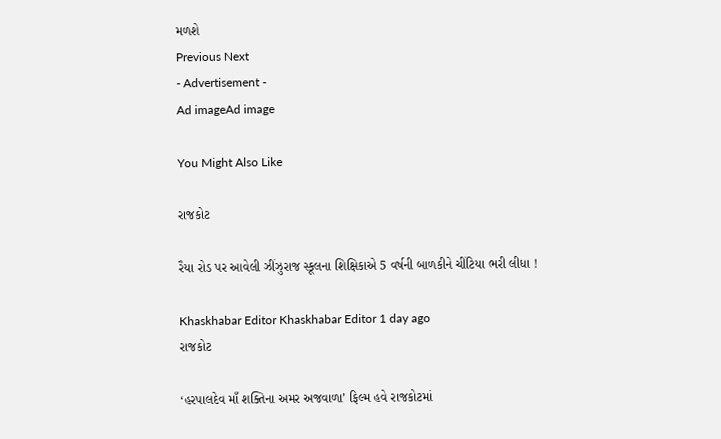મળશે
Previous Next
- Advertisement -
Ad imageAd image

You Might Also Like

રાજકોટ

રૈયા રોડ પર આવેલી ઝીંઝુરાજ સ્કૂલના શિક્ષિકાએ 5 વર્ષની બાળકીને ચીંટિયા ભરી લીધા !

Khaskhabar Editor Khaskhabar Editor 1 day ago
રાજકોટ

‘હરપાલદેવ માઁ શક્તિના અમર અજવાળા’ ફિલ્મ હવે રાજકોટમાં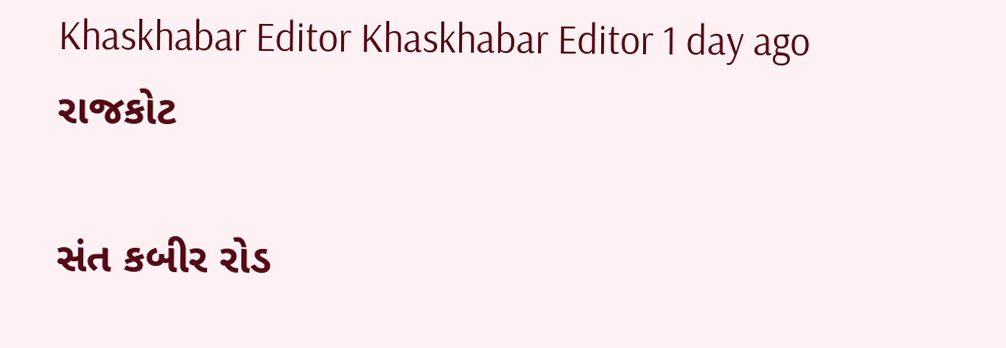Khaskhabar Editor Khaskhabar Editor 1 day ago
રાજકોટ

સંત કબીર રોડ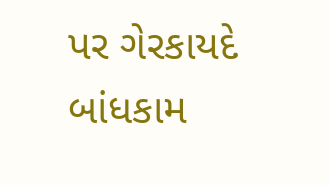પર ગેરકાયદે બાંધકામ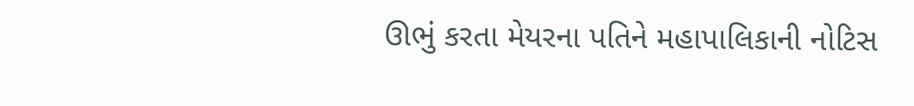ઊભું કરતા મેયરના પતિને મહાપાલિકાની નોટિસ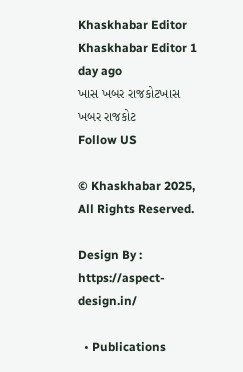Khaskhabar Editor Khaskhabar Editor 1 day ago
ખાસ ખબર રાજકોટખાસ ખબર રાજકોટ
Follow US

© Khaskhabar 2025, All Rights Reserved.

Design By : https://aspect-design.in/

  • Publications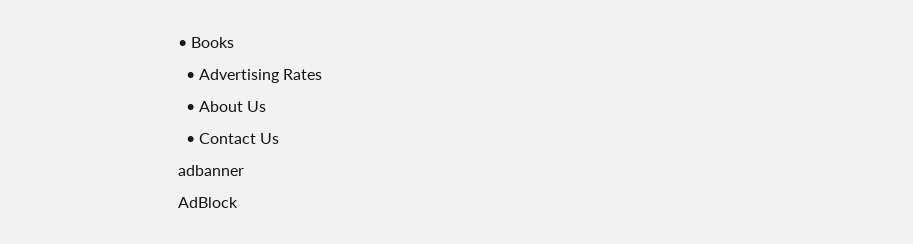• Books
  • Advertising Rates
  • About Us
  • Contact Us
adbanner
AdBlock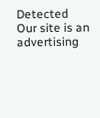Detected
Our site is an advertising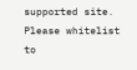supported site. Please whitelist to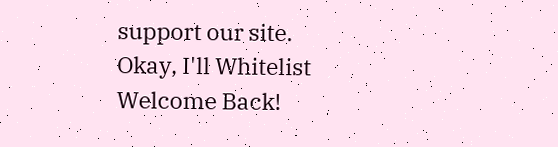support our site.
Okay, I'll Whitelist
Welcome Back!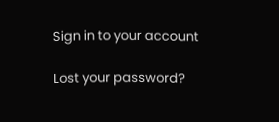Sign in to your account

Lost your password?